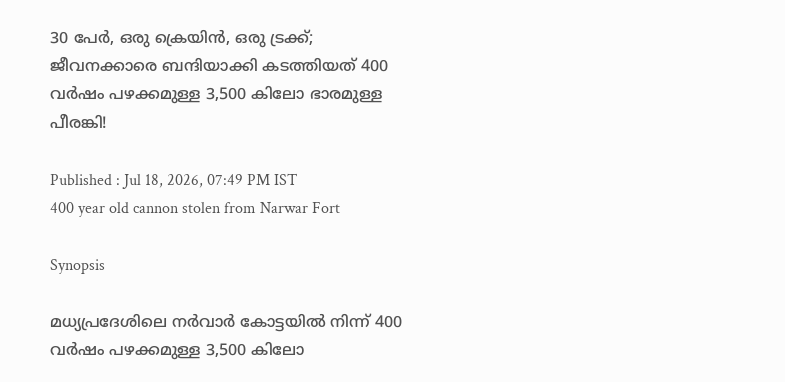30 പേർ, ഒരു ക്രെയിൻ, ഒരു ട്രക്ക്; ജീവനക്കാരെ ബന്ദിയാക്കി കടത്തിയത് 400 വർഷം പഴക്കമുള്ള 3,500 കിലോ ഭാരമുള്ള പീരങ്കി!

Published : Jul 18, 2026, 07:49 PM IST
400 year old cannon stolen from Narwar Fort

Synopsis

മധ്യപ്രദേശിലെ നർവാർ കോട്ടയിൽ നിന്ന് 400 വർഷം പഴക്കമുള്ള 3,500 കിലോ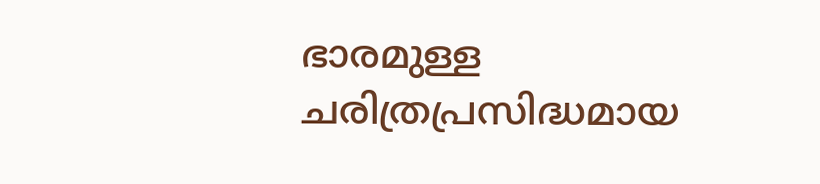ഭാരമുള്ള ചരിത്രപ്രസിദ്ധമായ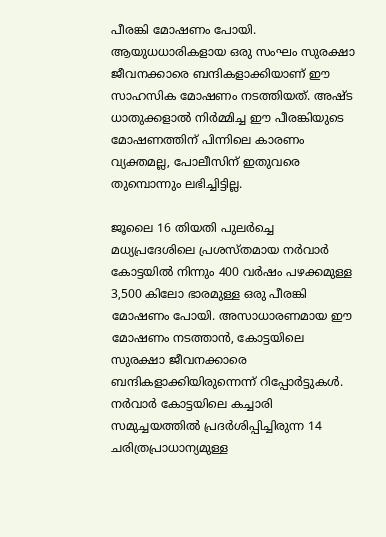പീരങ്കി മോഷണം പോയി. ആയുധധാരികളായ ഒരു സംഘം സുരക്ഷാ ജീവനക്കാരെ ബന്ദികളാക്കിയാണ് ഈ സാഹസിക മോഷണം നടത്തിയത്. അഷ്ട ധാതുക്കളാൽ നിർമ്മിച്ച ഈ പീരങ്കിയുടെ മോഷണത്തിന് പിന്നിലെ കാരണം വ്യക്തമല്ല, പോലീസിന് ഇതുവരെ തുമ്പൊന്നും ലഭിച്ചിട്ടില്ല.

ജൂലൈ 16 തിയതി പുലർച്ചെ മധ്യപ്രദേശിലെ പ്രശസ്തമായ നർവാർ കോട്ടയിൽ നിന്നും 400 വർഷം പഴക്കമുള്ള 3,500 കിലോ ഭാരമുള്ള ഒരു പീരങ്കി മോഷണം പോയി. അസാധാരണമായ ഈ മോഷണം നടത്താൻ, കോട്ടയിലെ സുരക്ഷാ ജീവനക്കാരെ ബന്ദികളാക്കിയിരുന്നെന്ന് റിപ്പോർട്ടുകൾ. നർവാർ കോട്ടയിലെ കച്ചാരി സമുച്ചയത്തിൽ പ്രദർശിപ്പിച്ചിരുന്ന 14 ചരിത്രപ്രാധാന്യമുള്ള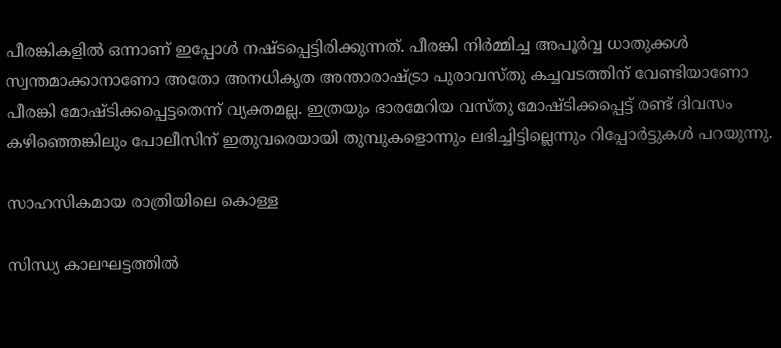പീരങ്കികളിൽ ഒന്നാണ് ഇപ്പോൾ നഷ്ടപ്പെട്ടിരിക്കുന്നത്. പീരങ്കി നിർമ്മിച്ച അപൂർവ്വ ധാതുക്കൾ സ്വന്തമാക്കാനാണോ അതോ അനധികൃത അന്താരാഷ്ട്രാ പുരാവസ്തു കച്ചവടത്തിന് വേണ്ടിയാണോ പീരങ്കി മോഷ്ടിക്കപ്പെട്ടതെന്ന് വ്യക്തമല്ല. ഇത്രയും ഭാരമേറിയ വസ്തു മോഷ്ടിക്കപ്പെട്ട് രണ്ട് ദിവസം കഴിഞ്ഞെങ്കിലും പോലീസിന് ഇതുവരെയായി തുമ്പുകളൊന്നും ലഭിച്ചിട്ടില്ലെന്നും റിപ്പോർട്ടുകൾ പറയുന്നു.

സാഹസികമായ രാത്രിയിലെ കൊള്ള

സിന്ധ്യ കാലഘട്ടത്തിൽ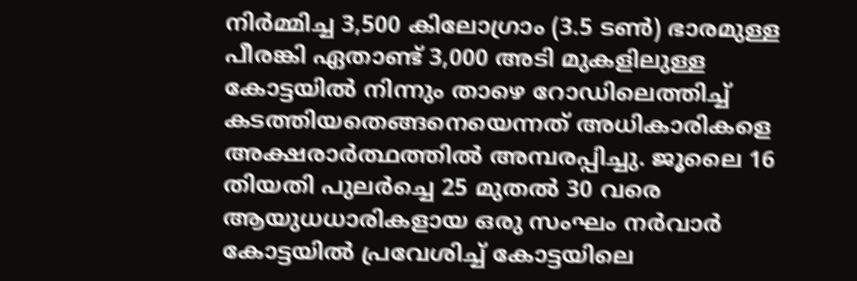നിർമ്മിച്ച 3,500 കിലോഗ്രാം (3.5 ടൺ) ഭാരമുള്ള പീരങ്കി ഏതാണ്ട് 3,000 അടി മുകളിലുള്ള കോട്ടയിൽ നിന്നും താഴെ റോഡിലെത്തിച്ച് കടത്തിയതെങ്ങനെയെന്നത് അധികാരികളെ അക്ഷരാർത്ഥത്തിൽ അമ്പരപ്പിച്ചു. ജൂലൈ 16 തിയതി പുലർച്ചെ 25 മുതൽ 30 വരെ ആയുധധാരികളായ ഒരു സംഘം നർവാർ കോട്ടയിൽ പ്രവേശിച്ച് കോട്ടയിലെ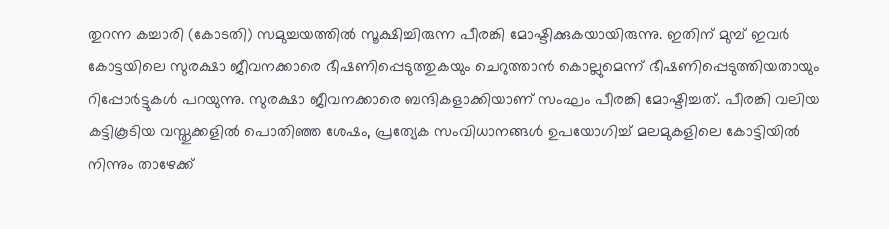തുറന്ന കച്ചാരി (കോടതി) സമുച്ചയത്തിൽ സൂക്ഷിച്ചിരുന്ന പീരങ്കി മോഷ്ടിക്കുകയായിരുന്നു. ഇതിന് മുമ്പ് ഇവർ കോട്ടയിലെ സുരക്ഷാ ജീവനക്കാരെ ഭീഷണിപ്പെടുത്തുകയും ചെറുത്താൻ കൊല്ലുമെന്ന് ഭീഷണിപ്പെടുത്തിയതായും റിപ്പോർട്ടുകൾ പറയുന്നു. സുരക്ഷാ ജീവനക്കാരെ ബന്ദികളാക്കിയാണ് സംഘം പീരങ്കി മോഷ്ടിച്ചത്. പീരങ്കി വലിയ കട്ടികൂടിയ വസ്തുക്കളിൽ പൊതിഞ്ഞ ശേഷം, പ്രത്യേക സംവിധാനങ്ങൾ ഉപയോഗിച്ച് മലമുകളിലെ കോട്ടിയിൽ നിന്നും താഴേക്ക്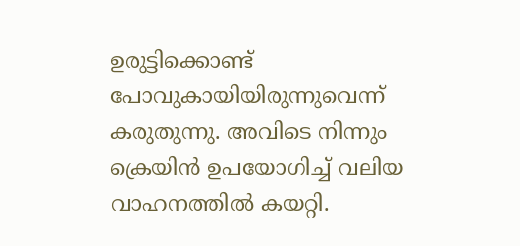ഉരുട്ടിക്കൊണ്ട് പോവുകായിയിരുന്നുവെന്ന് കരുതുന്നു. അവിടെ നിന്നും ക്രെയിൻ ഉപയോഗിച്ച് വലിയ വാഹനത്തിൽ കയറ്റി.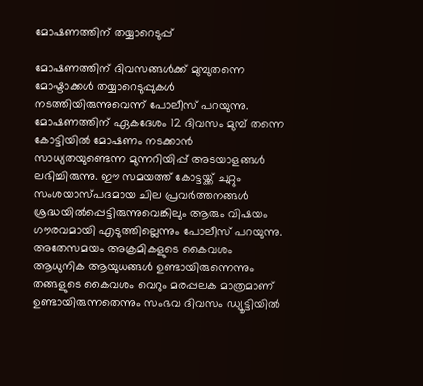മോഷണത്തിന് തയ്യാറെടുപ്പ്

മോഷണത്തിന് ദിവസങ്ങൾക്ക് മുമ്പുതന്നെ മോഷ്ടാക്കൾ തയ്യാറെടുപ്പുകൾ നടത്തിയിരുന്നുവെന്ന് പോലീസ് പറയുന്നു. മോഷണത്തിന് ഏകദേശം 12 ദിവസം മുമ്പ് തന്നെ കോട്ടിയിൽ മോഷണം നടക്കാൻ സാധ്യതയുണ്ടെന്ന മുന്നറിയിപ്പ് അടയാളങ്ങൾ ലഭിച്ചിരുന്നു. ഈ സമയത്ത് കോട്ടയ്ക്ക് ചുറ്റും സംശയാസ്പദമായ ചില പ്രവർത്തനങ്ങൾ ശ്രദ്ധയിൽപ്പെട്ടിരുന്നുവെങ്കിലും ആരും വിഷയം ഗൗരവമായി എടുത്തില്ലെന്നും പോലീസ് പറയുന്നു. അതേസമയം അക്രമികളുടെ കൈവശം ആധുനിക ആയുധങ്ങൾ ഉണ്ടായിരുന്നെന്നും തങ്ങളുടെ കൈവശം വെറും മരപ്പലക മാത്രമാണ് ഉണ്ടായിരുന്നതെന്നും സംഭവ ദിവസം ഡ്യൂട്ടിയിൽ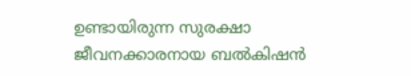ഉണ്ടായിരുന്ന സുരക്ഷാ ജീവനക്കാരനായ ബൽകിഷൻ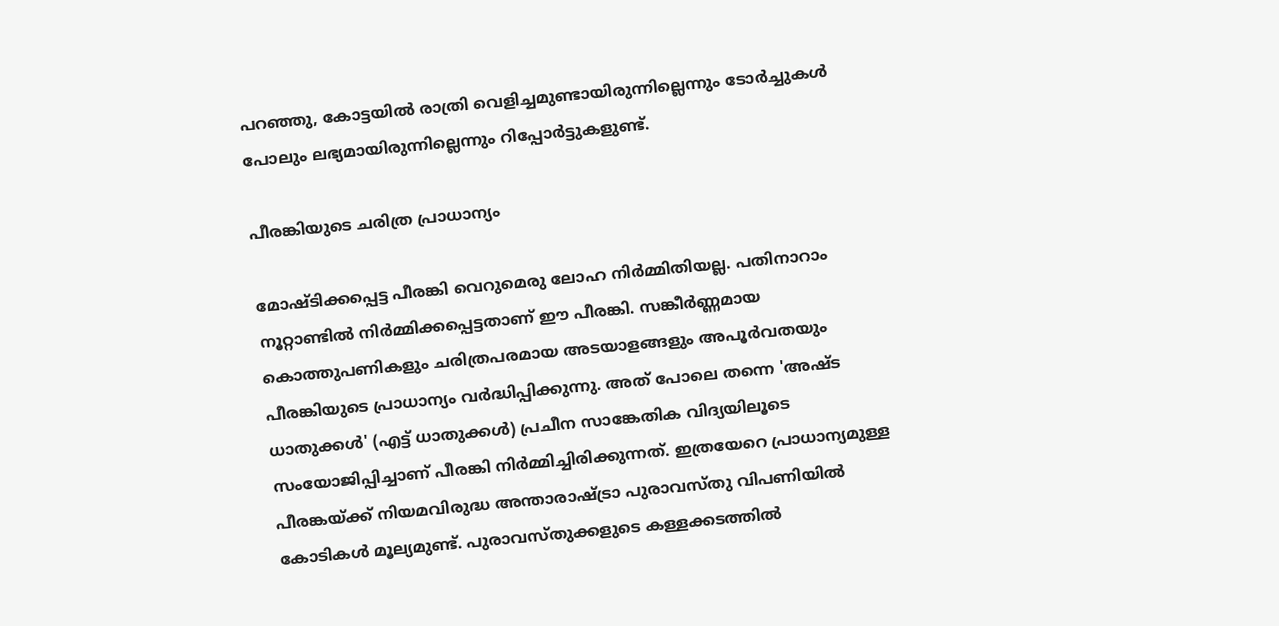പറഞ്ഞു, കോട്ടയിൽ രാത്രി വെളിച്ചമുണ്ടായിരുന്നില്ലെന്നും ടോർച്ചുകൾ പോലും ലഭ്യമായിരുന്നില്ലെന്നും റിപ്പോർട്ടുകളുണ്ട്.

പീരങ്കിയുടെ ചരിത്ര പ്രാധാന്യം

മോഷ്ടിക്കപ്പെട്ട പീരങ്കി വെറുമെരു ലോഹ നിർമ്മിതിയല്ല. പതിനാറാം നൂറ്റാണ്ടിൽ നിർമ്മിക്കപ്പെട്ടതാണ് ഈ പീരങ്കി. സങ്കീർണ്ണമായ കൊത്തുപണികളും ചരിത്രപരമായ അടയാളങ്ങളും അപൂർവതയും പീരങ്കിയുടെ പ്രാധാന്യം വർദ്ധിപ്പിക്കുന്നു. അത് പോലെ തന്നെ 'അഷ്ട ധാതുക്കൾ' (എട്ട് ധാതുക്കൾ) പ്രചീന സാങ്കേതിക വിദ്യയിലൂടെ സംയോജിപ്പിച്ചാണ് പീരങ്കി നിർമ്മിച്ചിരിക്കുന്നത്. ഇത്രയേറെ പ്രാധാന്യമുള്ള പീരങ്കയ്ക്ക് നിയമവിരുദ്ധ അന്താരാഷ്ട്രാ പുരാവസ്തു വിപണിയിൽ കോടികൾ മൂല്യമുണ്ട്. പുരാവസ്തുക്കളുടെ കള്ളക്കടത്തിൽ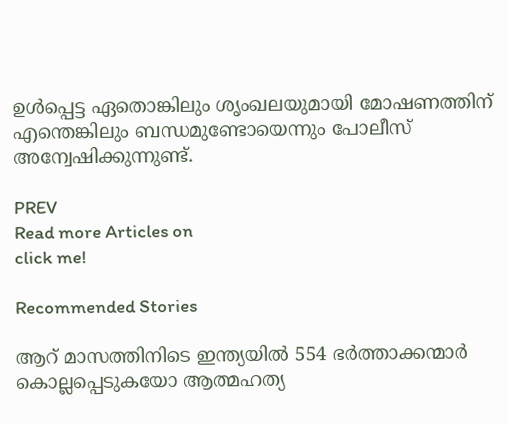ഉൾപ്പെട്ട ഏതൊങ്കിലും ശൃംഖലയുമായി മോഷണത്തിന് എന്തെങ്കിലും ബന്ധമുണ്ടോയെന്നും പോലീസ് അന്വേഷിക്കുന്നുണ്ട്.

PREV
Read more Articles on
click me!

Recommended Stories

ആറ് മാസത്തിനിടെ ഇന്ത്യയിൽ 554 ഭർത്താക്കന്മാർ കൊല്ലപ്പെടുകയോ ആത്മഹത്യ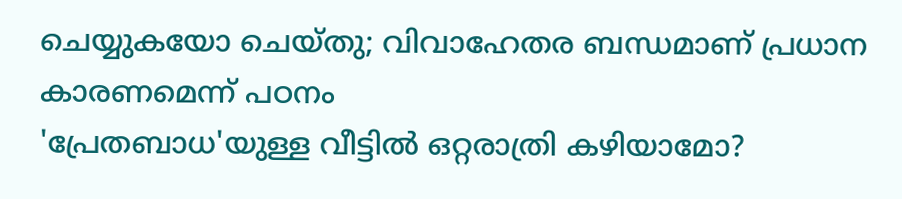ചെയ്യുകയോ ചെയ്തു; വിവാഹേതര ബന്ധമാണ് പ്രധാന കാരണമെന്ന് പഠനം
'പ്രേതബാധ'യുള്ള വീട്ടിൽ ഒറ്റരാത്രി കഴിയാമോ?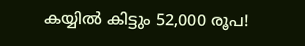കയ്യിൽ കിട്ടും 52,000 രൂപ!